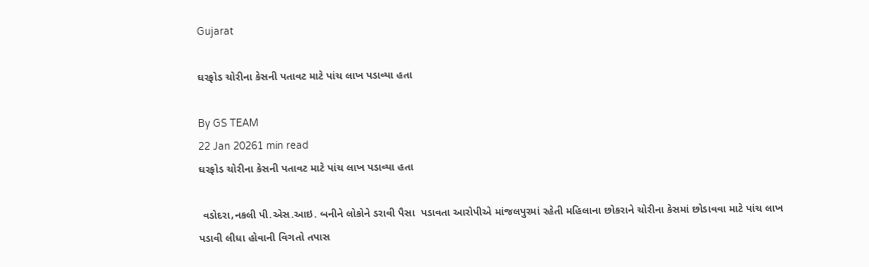Gujarat

ઘરફોડ ચોરીના કેસની પતાવટ માટે પાંચ લાખ પડાવ્યા હતા

By GS TEAM
22 Jan 20261 min read
ઘરફોડ ચોરીના કેસની પતાવટ માટે પાંચ લાખ પડાવ્યા હતા

 વડોદરા,નકલી પી.એસ.આઇ. બનીને લોકોને ડરાવી પૈસા  પડાવતા આરોપીએ માંજલપુરમાં રહેતી મહિલાના છોકરાને ચોરીના કેસમાં છોડાવવા માટે પાંચ લાખ પડાવી લીધા હોવાની વિગતો તપાસ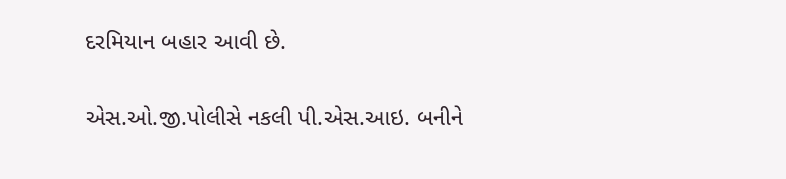દરમિયાન બહાર આવી છે.

એસ.ઓ.જી.પોલીસે નકલી પી.એસ.આઇ. બનીને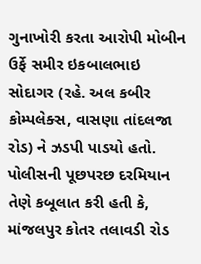ગુનાખોરી કરતા આરોપી મોબીન ઉર્ફે સમીર ઇકબાલભાઇ સોદાગર (રહે. અલ કબીર કોમ્પલેક્સ, વાસણા તાંદલજા રોડ) ને ઝડપી પાડયો હતો. પોલીસની પૂછપરછ દરમિયાન તેણે કબૂલાત કરી હતી કે, માંજલપુર કોતર તલાવડી રોડ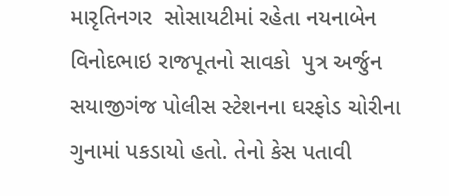મારૃતિનગર  સોસાયટીમાં રહેતા નયનાબેન વિનોદભાઇ રાજપૂતનો સાવકો  પુત્ર અર્જુન સયાજીગંજ પોલીસ સ્ટેશનના ઘરફોડ ચોરીના ગુનામાં પકડાયો હતો. તેનો કેસ પતાવી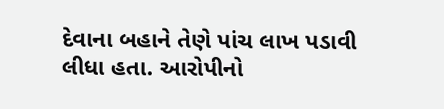દેવાના બહાને તેણે પાંચ લાખ પડાવી લીધા હતા. આરોપીનો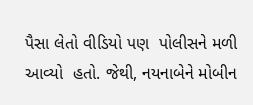પૈસા લેતો વીડિયો પણ  પોલીસને મળી આવ્યો  હતો. જેથી, નયનાબેને મોબીન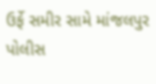ઉર્ફે સમીર સામે માંજલપુર પોલીસ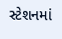સ્ટેશનમાં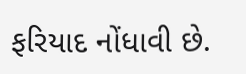ફરિયાદ નોંધાવી છે.